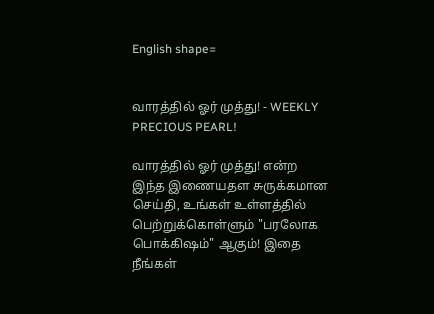English shape=


வாரத்தில் ஓர் முத்து! - WEEKLY PRECIOUS PEARL!

வாரத்தில் ஓர் முத்து! என்ற இந்த இணையதள சுருக்கமான செய்தி, உங்கள் உள்ளத்தில் பெற்றுக்கொள்ளும் "பரலோக பொக்கிஷம்" ஆகும்! இதை நீங்கள்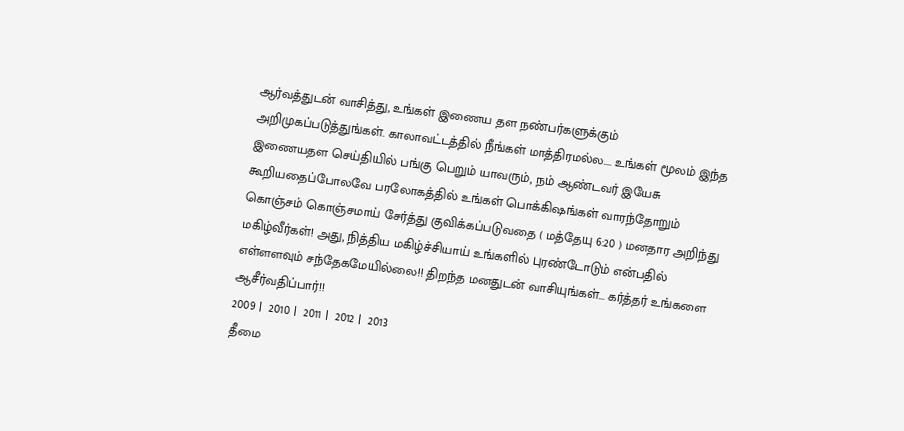ஆர்வத்துடன் வாசித்து, உங்கள் இணைய தள நண்பர்களுக்கும் அறிமுகப்படுத்துங்கள். காலாவட்டத்தில் நீங்கள் மாத்திரமல்ல.... உங்கள் மூலம் இந்த இணையதள செய்தியில் பங்கு பெறும் யாவரும், நம் ஆண்டவர் இயேசு கூறியதைப்போலவே பரலோகத்தில் உங்கள் பொக்கிஷங்கள் வாரந்தோறும் கொஞ்சம் கொஞ்சமாய் சேர்த்து குவிக்கப்படுவதை ( மத்தேயு 6:20 ) மனதார அறிந்து மகிழ்வீர்கள்! அது, நித்திய மகிழ்ச்சியாய் உங்களில் புரண்டோடும் என்பதில் எள்ளளவும் சந்தேகமேயில்லை!! திறந்த மனதுடன் வாசியுங்கள்... கர்த்தர் உங்களை ஆசீர்வதிப்பார்!!
2009 |  2010 |  2011 |  2012 |  2013
தீமை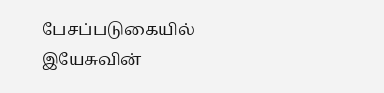பேசப்படுகையில் இயேசுவின்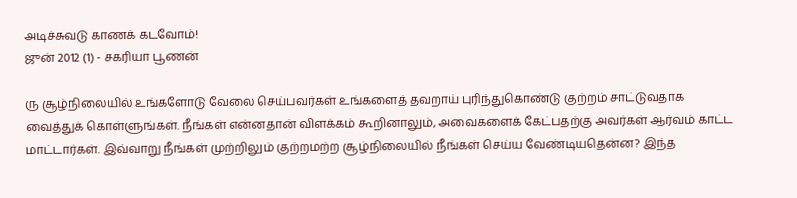அடிச்சுவடு காணக் கடவோம்!
ஜுன் 2012 (1) - சகரியா பூணன்

ரு சூழ்நிலையில் உங்களோடு வேலை செய்பவர்கள் உங்களைத் தவறாய் புரிந்துகொண்டு குற்றம் சாட்டுவதாக வைத்துக் கொள்ளுங்கள். நீங்கள் என்னதான் விளக்கம் கூறினாலும், அவைகளைக் கேட்பதற்கு அவர்கள் ஆர்வம் காட்ட மாட்டார்கள். இவ்வாறு நீங்கள் முற்றிலும் குற்றமற்ற சூழ்நிலையில் நீங்கள் செய்ய வேண்டியதென்ன? இந்த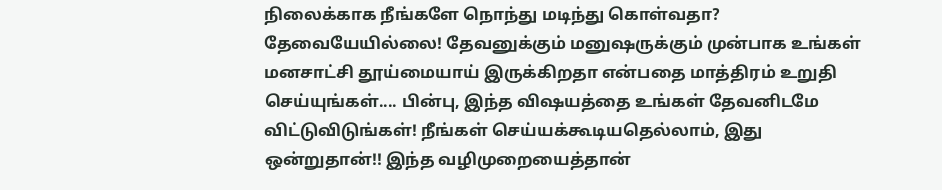நிலைக்காக நீங்களே நொந்து மடிந்து கொள்வதா? தேவையேயில்லை! தேவனுக்கும் மனுஷருக்கும் முன்பாக உங்கள் மனசாட்சி தூய்மையாய் இருக்கிறதா என்பதை மாத்திரம் உறுதி செய்யுங்கள்.... பின்பு, இந்த விஷயத்தை உங்கள் தேவனிடமே விட்டுவிடுங்கள்! நீங்கள் செய்யக்கூடியதெல்லாம், இது ஒன்றுதான்!! இந்த வழிமுறையைத்தான்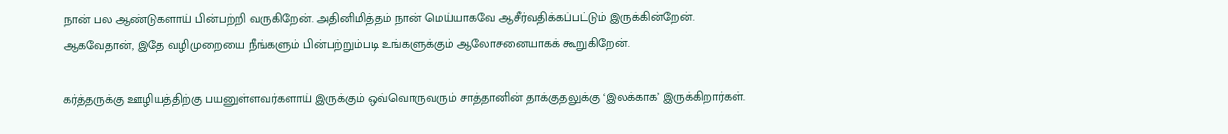நான் பல ஆண்டுகளாய் பின்பற்றி வருகிறேன். அதினிமித்தம் நான் மெய்யாகவே ஆசீர்வதிக்கப்பட்டும் இருக்கின்றேன். ஆகவேதான், இதே வழிமுறையை நீங்களும் பின்பற்றும்படி உங்களுக்கும் ஆலோசனையாகக் கூறுகிறேன்.

கர்த்தருக்கு ஊழியத்திற்கு பயனுள்ளவர்களாய் இருக்கும் ஒவ்வொருவரும் சாத்தானின் தாக்குதலுக்கு ‘இலக்காக’ இருக்கிறார்கள்.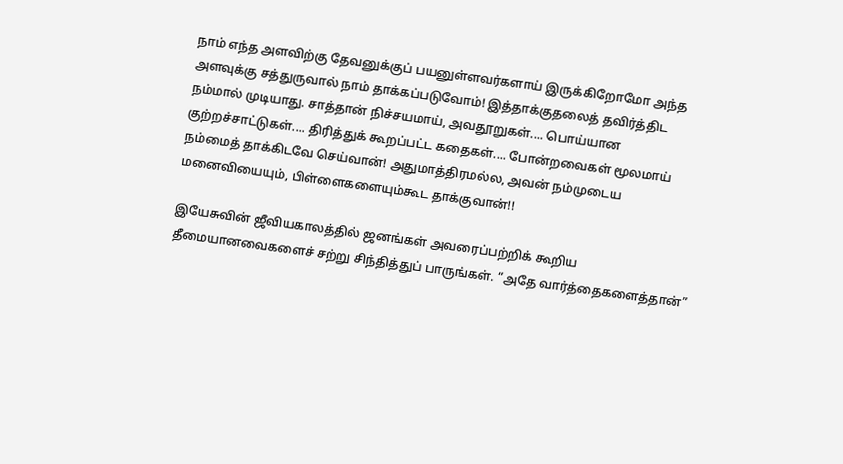நாம் எந்த அளவிற்கு தேவனுக்குப் பயனுள்ளவர்களாய் இருக்கிறோமோ அந்த அளவுக்கு சத்துருவால் நாம் தாக்கப்படுவோம்! இத்தாக்குதலைத் தவிர்த்திட நம்மால் முடியாது. சாத்தான் நிச்சயமாய், அவதூறுகள்.... பொய்யான குற்றச்சாட்டுகள்.... திரித்துக் கூறப்பட்ட கதைகள்.... போன்றவைகள் மூலமாய் நம்மைத் தாக்கிடவே செய்வான்! அதுமாத்திரமல்ல, அவன் நம்முடைய மனைவியையும், பிள்ளைகளையும்கூட தாக்குவான்!!

இயேசுவின் ஜீவியகாலத்தில் ஜனங்கள் அவரைப்பற்றிக் கூறிய தீமையானவைகளைச் சற்று சிந்தித்துப் பாருங்கள். “அதே வார்த்தைகளைத்தான்”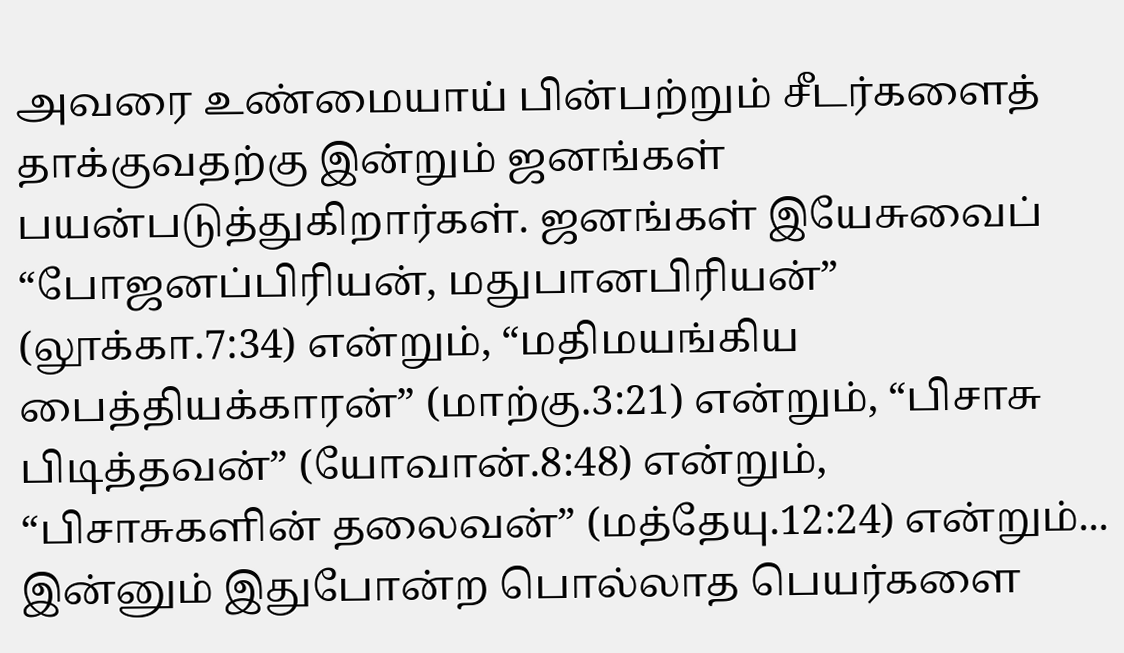அவரை உண்மையாய் பின்பற்றும் சீடர்களைத் தாக்குவதற்கு இன்றும் ஜனங்கள் பயன்படுத்துகிறார்கள். ஜனங்கள் இயேசுவைப் “போஜனப்பிரியன், மதுபானபிரியன்” (லூக்கா.7:34) என்றும், “மதிமயங்கிய பைத்தியக்காரன்” (மாற்கு.3:21) என்றும், “பிசாசு பிடித்தவன்” (யோவான்.8:48) என்றும், “பிசாசுகளின் தலைவன்” (மத்தேயு.12:24) என்றும்... இன்னும் இதுபோன்ற பொல்லாத பெயர்களை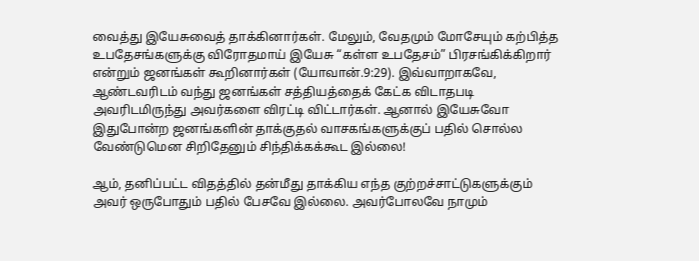வைத்து இயேசுவைத் தாக்கினார்கள். மேலும், வேதமும் மோசேயும் கற்பித்த உபதேசங்களுக்கு விரோதமாய் இயேசு “கள்ள உபதேசம்” பிரசங்கிக்கிறார் என்றும் ஜனங்கள் கூறினார்கள் (யோவான்.9:29). இவ்வாறாகவே, ஆண்டவரிடம் வந்து ஜனங்கள் சத்தியத்தைக் கேட்க விடாதபடி அவரிடமிருந்து அவர்களை விரட்டி விட்டார்கள். ஆனால் இயேசுவோ இதுபோன்ற ஜனங்களின் தாக்குதல் வாசகங்களுக்குப் பதில் சொல்ல வேண்டுமென சிறிதேனும் சிந்திக்கக்கூட இல்லை!

ஆம், தனிப்பட்ட விதத்தில் தன்மீது தாக்கிய எந்த குற்றச்சாட்டுகளுக்கும் அவர் ஒருபோதும் பதில் பேசவே இல்லை. அவர்போலவே நாமும்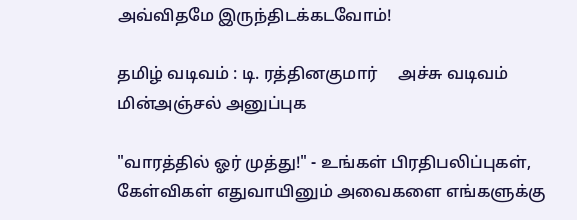அவ்விதமே இருந்திடக்கடவோம்!

தமிழ் வடிவம் : டி. ரத்தினகுமார்     அச்சு வடிவம்    மின்அஞ்சல் அனுப்புக

"வாரத்தில் ஓர் முத்து!" - உங்கள் பிரதிபலிப்புகள், கேள்விகள் எதுவாயினும் அவைகளை எங்களுக்கு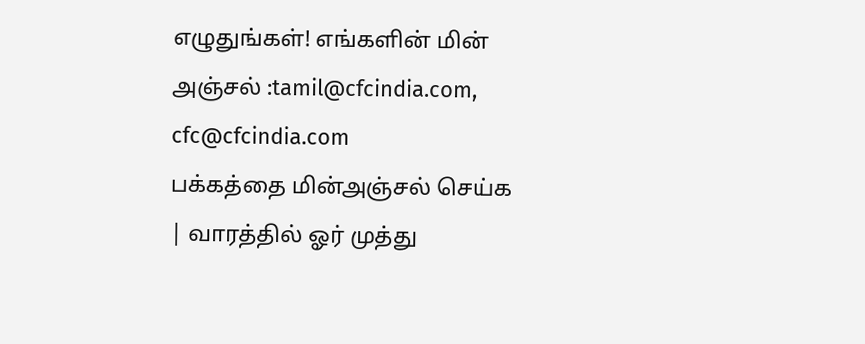எழுதுங்கள்! எங்களின் மின் அஞ்சல் :tamil@cfcindia.com, cfc@cfcindia.com
பக்கத்தை மின்அஞ்சல் செய்க | வாரத்தில் ஓர் முத்து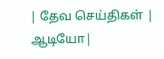| தேவ செய்திகள் | ஆடியோ|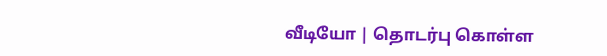வீடியோ | தொடர்பு கொள்ள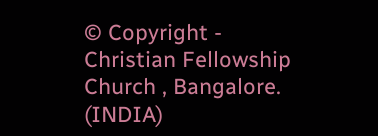© Copyright - Christian Fellowship Church , Bangalore. (INDIA)